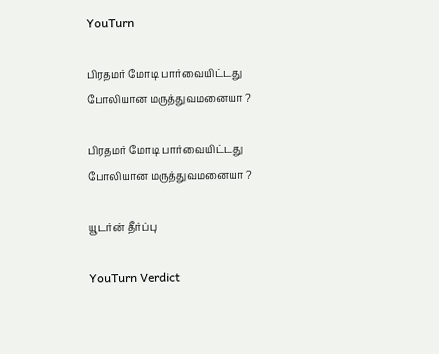YouTurn

பிரதமர் மோடி பார்வையிட்டது போலியான மருத்துவமனையா ?

பிரதமர் மோடி பார்வையிட்டது போலியான மருத்துவமனையா ?

யூடர்ன் தீர்ப்பு

YouTurn Verdict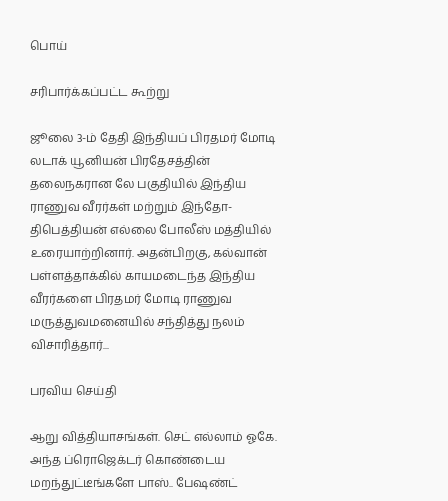பொய்

சரிபார்க்கப்பட்ட கூற்று

ஜூலை 3-ம் தேதி இந்தியப் பிரதமர் மோடி லடாக் யூனியன் பிரதேசத்தின் தலைநகரான லே பகுதியில் இந்திய ராணுவ வீரர்கள் மற்றும் இந்தோ-திபெத்தியன் எல்லை போலீஸ் மத்தியில் உரையாற்றினார். அதன்பிறகு, கல்வான் பள்ளத்தாக்கில் காயமடைந்த இந்திய வீரர்களை பிரதமர் மோடி ராணுவ மருத்துவமனையில் சந்தித்து நலம் விசாரித்தார்...

பரவிய செய்தி

ஆறு வித்தியாசங்கள். செட் எல்லாம் ஓகே. அந்த ப்ரொஜெக்டர் கொண்டைய மறந்துட்டீங்களே பாஸ்.. பேஷண்ட்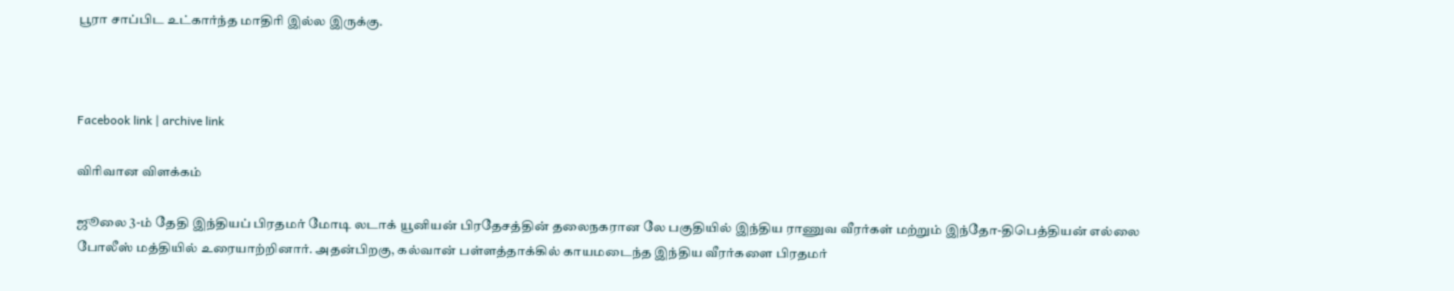பூரா சாப்பிட உட்கார்ந்த மாதிரி இல்ல இருக்கு.



Facebook link | archive link

விரிவான விளக்கம்

ஜூலை 3-ம் தேதி இந்தியப் பிரதமர் மோடி லடாக் யூனியன் பிரதேசத்தின் தலைநகரான லே பகுதியில் இந்திய ராணுவ வீரர்கள் மற்றும் இந்தோ-திபெத்தியன் எல்லை போலீஸ் மத்தியில் உரையாற்றினார். அதன்பிறகு, கல்வான் பள்ளத்தாக்கில் காயமடைந்த இந்திய வீரர்களை பிரதமர்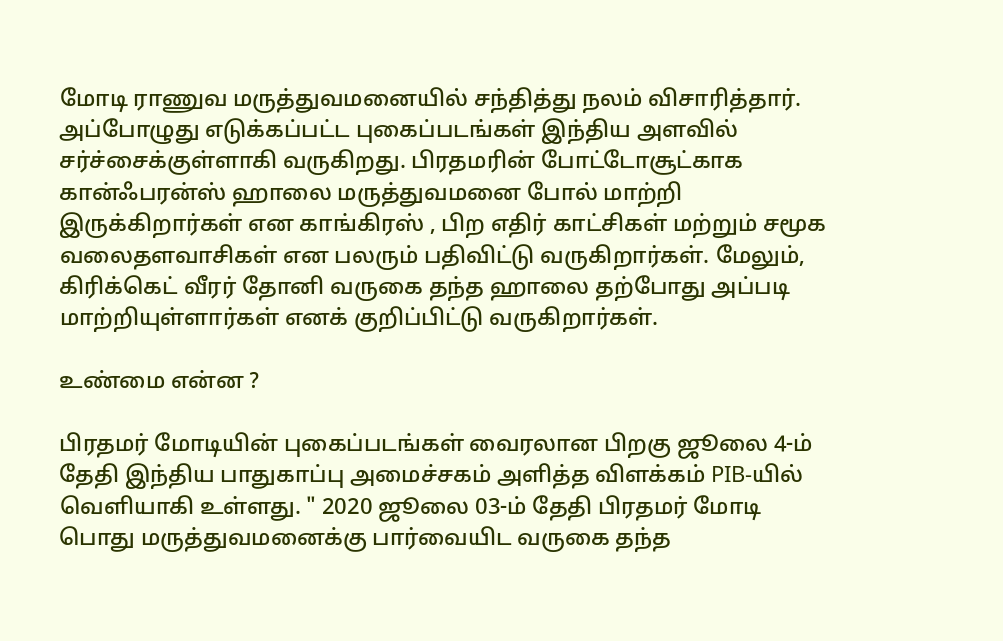மோடி ராணுவ மருத்துவமனையில் சந்தித்து நலம் விசாரித்தார். அப்போழுது எடுக்கப்பட்ட புகைப்படங்கள் இந்திய அளவில் சர்ச்சைக்குள்ளாகி வருகிறது. பிரதமரின் போட்டோசூட்காக கான்ஃபரன்ஸ் ஹாலை மருத்துவமனை போல் மாற்றி இருக்கிறார்கள் என காங்கிரஸ் , பிற எதிர் காட்சிகள் மற்றும் சமூக வலைதளவாசிகள் என பலரும் பதிவிட்டு வருகிறார்கள். மேலும், கிரிக்கெட் வீரர் தோனி வருகை தந்த ஹாலை தற்போது அப்படி மாற்றியுள்ளார்கள் எனக் குறிப்பிட்டு வருகிறார்கள்.

உண்மை என்ன ?

பிரதமர் மோடியின் புகைப்படங்கள் வைரலான பிறகு ஜூலை 4-ம் தேதி இந்திய பாதுகாப்பு அமைச்சகம் அளித்த விளக்கம் PIB-யில் வெளியாகி உள்ளது. " 2020 ஜூலை 03-ம் தேதி பிரதமர் மோடி பொது மருத்துவமனைக்கு பார்வையிட வருகை தந்த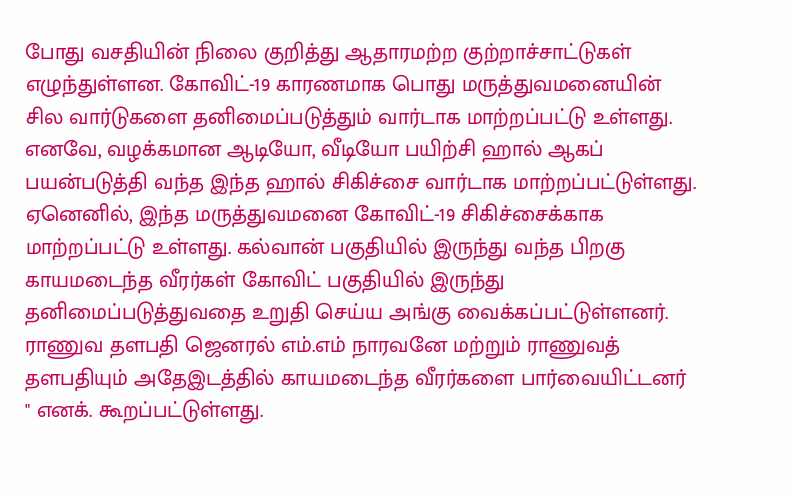போது வசதியின் நிலை குறித்து ஆதாரமற்ற குற்றாச்சாட்டுகள் எழுந்துள்ளன. கோவிட்-19 காரணமாக பொது மருத்துவமனையின் சில வார்டுகளை தனிமைப்படுத்தும் வார்டாக மாற்றப்பட்டு உள்ளது. எனவே, வழக்கமான ஆடியோ, வீடியோ பயிற்சி ஹால் ஆகப் பயன்படுத்தி வந்த இந்த ஹால் சிகிச்சை வார்டாக மாற்றப்பட்டுள்ளது. ஏனெனில், இந்த மருத்துவமனை கோவிட்-19 சிகிச்சைக்காக மாற்றப்பட்டு உள்ளது. கல்வான் பகுதியில் இருந்து வந்த பிறகு காயமடைந்த வீரர்கள் கோவிட் பகுதியில் இருந்து தனிமைப்படுத்துவதை உறுதி செய்ய அங்கு வைக்கப்பட்டுள்ளனர். ராணுவ தளபதி ஜெனரல் எம்.எம் நாரவனே மற்றும் ராணுவத் தளபதியும் அதேஇடத்தில் காயமடைந்த வீரர்களை பார்வையிட்டனர் " எனக். கூறப்பட்டுள்ளது.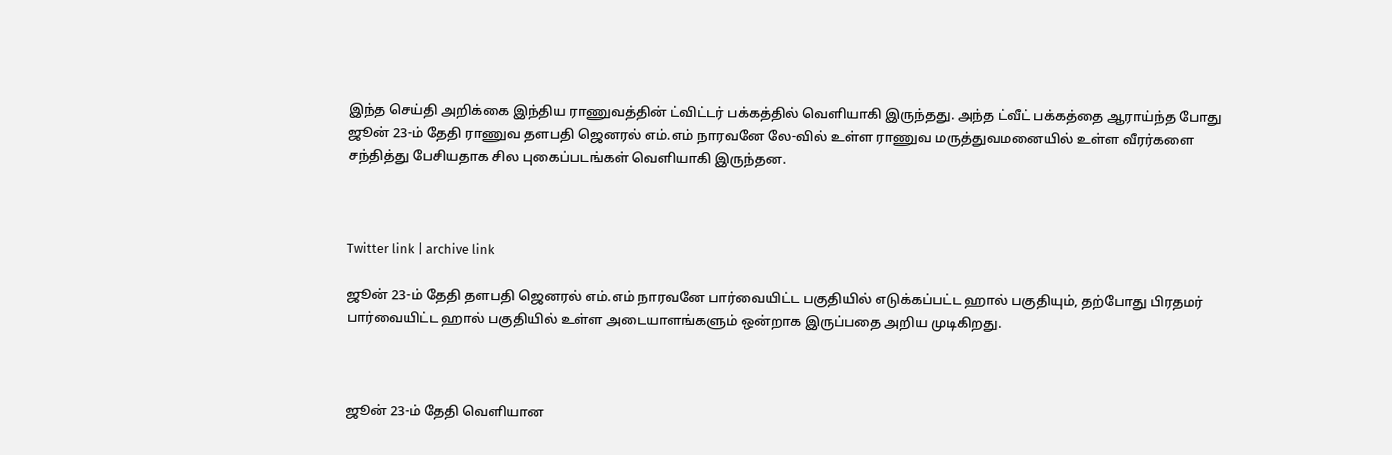இந்த செய்தி அறிக்கை இந்திய ராணுவத்தின் ட்விட்டர் பக்கத்தில் வெளியாகி இருந்தது. அந்த ட்வீட் பக்கத்தை ஆராய்ந்த போது ஜூன் 23-ம் தேதி ராணுவ தளபதி ஜெனரல் எம்.எம் நாரவனே லே-வில் உள்ள ராணுவ மருத்துவமனையில் உள்ள வீரர்களை சந்தித்து பேசியதாக சில புகைப்படங்கள் வெளியாகி இருந்தன.



Twitter link | archive link

ஜூன் 23-ம் தேதி தளபதி ஜெனரல் எம்.எம் நாரவனே பார்வையிட்ட பகுதியில் எடுக்கப்பட்ட ஹால் பகுதியும், தற்போது பிரதமர் பார்வையிட்ட ஹால் பகுதியில் உள்ள அடையாளங்களும் ஒன்றாக இருப்பதை அறிய முடிகிறது.



ஜூன் 23-ம் தேதி வெளியான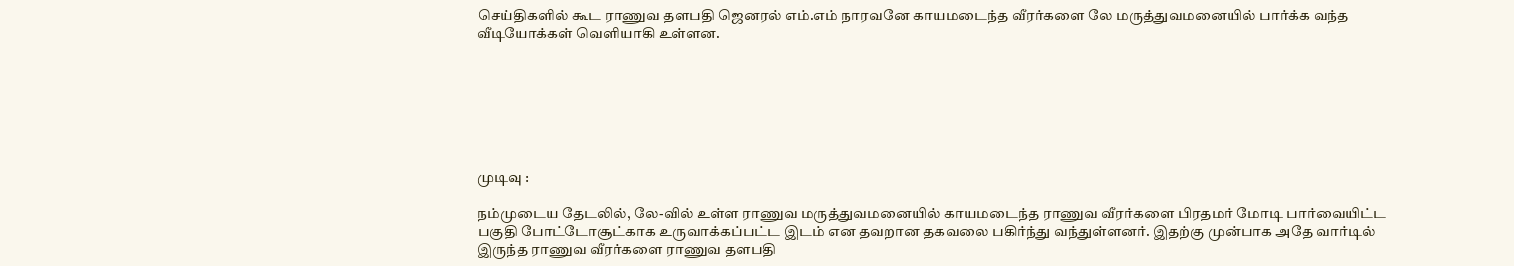செய்திகளில் கூட ராணுவ தளபதி ஜெனரல் எம்.எம் நாரவனே காயமடைந்த வீரர்களை லே மருத்துவமனையில் பார்க்க வந்த வீடியோக்கள் வெளியாகி உள்ளன.







முடிவு :

நம்முடைய தேடலில், லே-வில் உள்ள ராணுவ மருத்துவமனையில் காயமடைந்த ராணுவ வீரர்களை பிரதமர் மோடி பார்வையிட்ட பகுதி போட்டோசூட்காக உருவாக்கப்பட்ட இடம் என தவறான தகவலை பகிர்ந்து வந்துள்ளனர். இதற்கு முன்பாக அதே வார்டில் இருந்த ராணுவ வீரர்களை ராணுவ தளபதி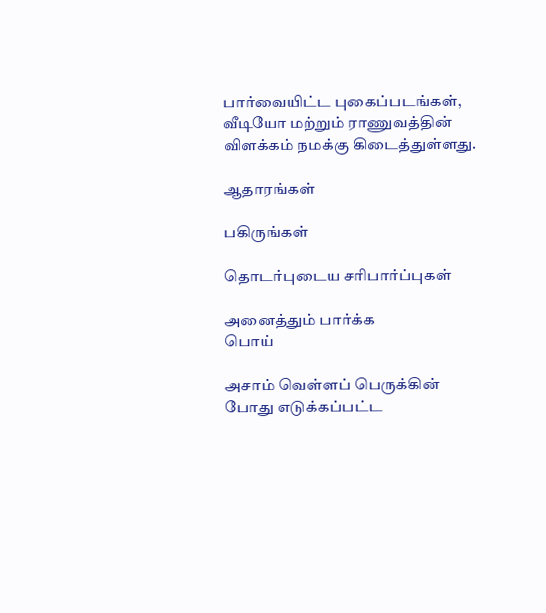பார்வையிட்ட புகைப்படங்கள், வீடியோ மற்றும் ராணுவத்தின் விளக்கம் நமக்கு கிடைத்துள்ளது.

ஆதாரங்கள்

பகிருங்கள்

தொடர்புடைய சரிபார்ப்புகள்

அனைத்தும் பார்க்க
பொய்

அசாம் வெள்ளப் பெருக்கின் போது எடுக்கப்பட்ட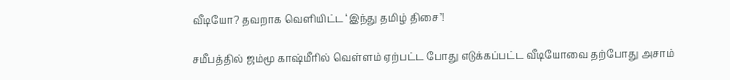வீடியோ? தவறாக வெளியிட்ட ‘இந்து தமிழ் திசை’!

சமீபத்தில் ஜம்மூ காஷ்மீரில் வெள்ளம் ஏற்பட்ட போது எடுக்கப்பட்ட வீடியோவை தற்போது அசாம்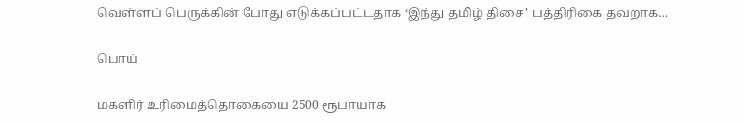வெள்ளப் பெருக்கின் போது எடுக்கப்பட்டதாக ‘இந்து தமிழ் திசை’ பத்திரிகை தவறாக…

பொய்

மகளிர் உரிமைத்தொகையை 2500 ரூபாயாக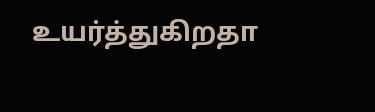உயர்த்துகிறதா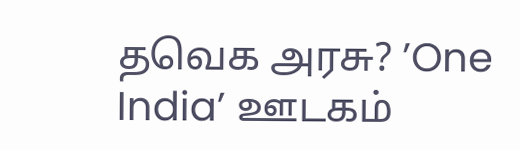தவெக அரசு? ’One India’ ஊடகம்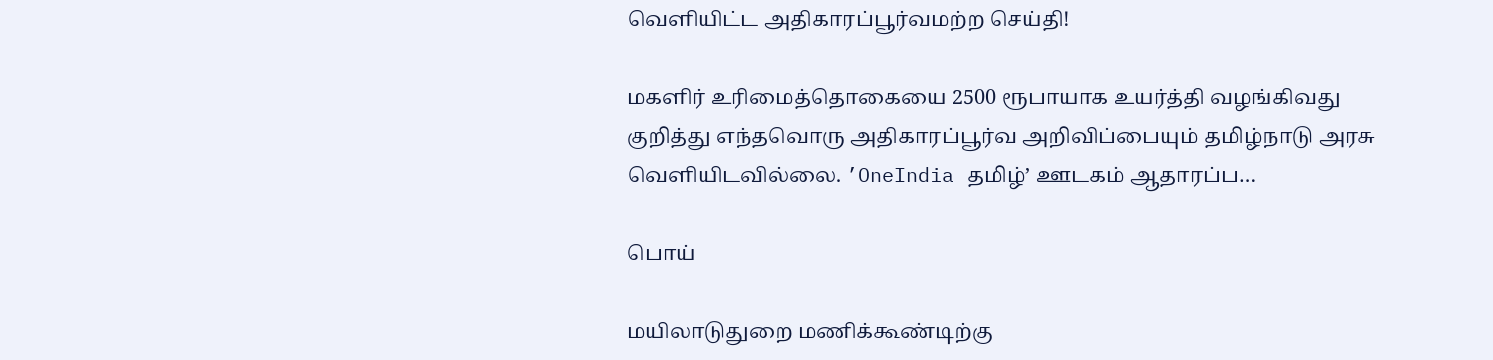வெளியிட்ட அதிகாரப்பூர்வமற்ற செய்தி!

மகளிர் உரிமைத்தொகையை 2500 ரூபாயாக உயர்த்தி வழங்கிவது குறித்து எந்தவொரு அதிகாரப்பூர்வ அறிவிப்பையும் தமிழ்நாடு அரசு வெளியிடவில்லை. ’OneIndia தமிழ்’ ஊடகம் ஆதாரப்ப…

பொய்

மயிலாடுதுறை மணிக்கூண்டிற்கு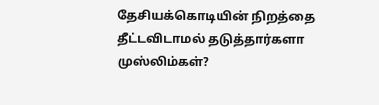தேசியக்கொடியின் நிறத்தை தீட்டவிடாமல் தடுத்தார்களா முஸ்லிம்கள்?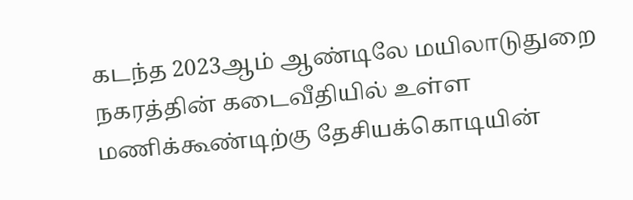கடந்த 2023ஆம் ஆண்டிலே மயிலாடுதுறை நகரத்தின் கடைவீதியில் உள்ள மணிக்கூண்டிற்கு தேசியக்கொடியின்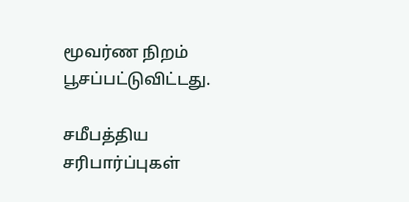மூவர்ண நிறம் பூசப்பட்டுவிட்டது.

சமீபத்திய சரிபார்ப்புகள்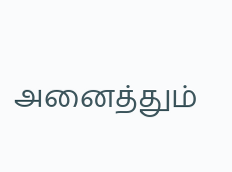அனைத்தும்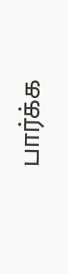பார்க்க